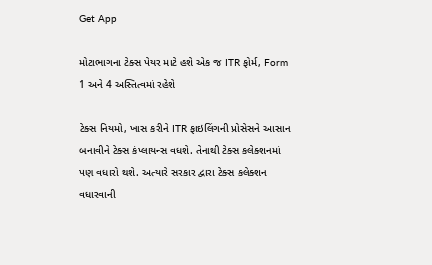Get App

મોટાભાગના ટેક્સ પેયર માટે હશે એક જ ITR ફોર્મ, Form 1 અને 4 અસ્તિત્વમાં રહેશે

ટેક્સ નિયમો, ખાસ કરીને ITR ફાઇલિંગની પ્રોસેસને આસાન બનાવીને ટેક્સ કંપ્લાયન્સ વધશે. તેનાથી ટેક્સ કલેક્શનમાં પણ વધારો થશે. અત્યારે સરકાર દ્વારા ટેક્સ કલેક્શન વધારવાની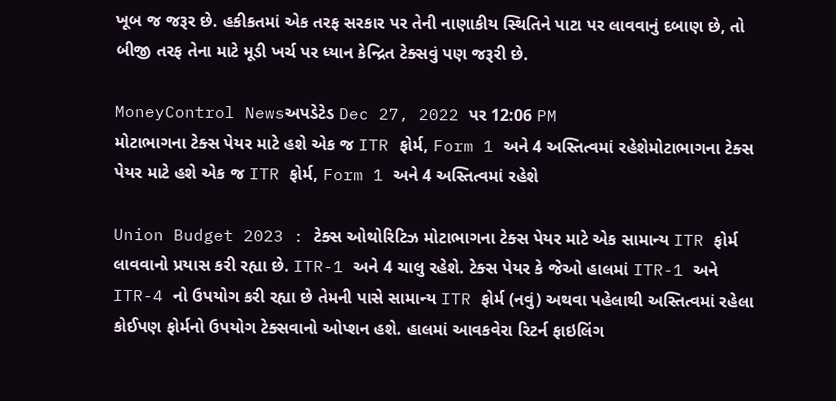ખૂબ જ જરૂર છે. હકીકતમાં એક તરફ સરકાર પર તેની નાણાકીય સ્થિતિને પાટા પર લાવવાનું દબાણ છે, તો બીજી તરફ તેના માટે મૂડી ખર્ચ પર ધ્યાન કેન્દ્રિત ટેક્સવું પણ જરૂરી છે.

MoneyControl Newsઅપડેટેડ Dec 27, 2022 પર 12:06 PM
મોટાભાગના ટેક્સ પેયર માટે હશે એક જ ITR ફોર્મ, Form 1 અને 4 અસ્તિત્વમાં રહેશેમોટાભાગના ટેક્સ પેયર માટે હશે એક જ ITR ફોર્મ, Form 1 અને 4 અસ્તિત્વમાં રહેશે

Union Budget 2023 : ટેક્સ ઓથોરિટિઝ મોટાભાગના ટેક્સ પેયર માટે એક સામાન્ય ITR ફોર્મ લાવવાનો પ્રયાસ કરી રહ્યા છે. ITR-1 અને 4 ચાલુ રહેશે. ટેક્સ પેયર કે જેઓ હાલમાં ITR-1 અને ITR-4 નો ઉપયોગ કરી રહ્યા છે તેમની પાસે સામાન્ય ITR ફોર્મ (નવું) અથવા પહેલાથી અસ્તિત્વમાં રહેલા કોઈપણ ફોર્મનો ઉપયોગ ટેક્સવાનો ઓપ્શન હશે. હાલમાં આવકવેરા રિટર્ન ફાઇલિંગ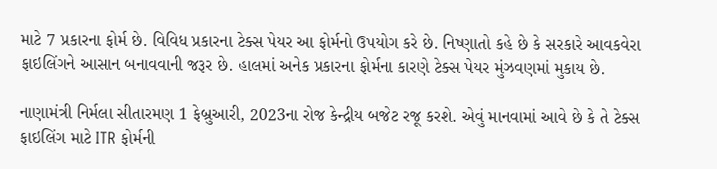માટે 7 પ્રકારના ફોર્મ છે. વિવિધ પ્રકારના ટેક્સ પેયર આ ફોર્મનો ઉપયોગ કરે છે. નિષ્ણાતો કહે છે કે સરકારે આવકવેરા ફાઇલિંગને આસાન બનાવવાની જરૂર છે. હાલમાં અનેક પ્રકારના ફોર્મના કારણે ટેક્સ પેયર મુંઝવણમાં મુકાય છે.

નાણામંત્રી નિર્મલા સીતારમણ 1 ફેબ્રુઆરી, 2023ના રોજ કેન્દ્રીય બજેટ રજૂ કરશે. એવું માનવામાં આવે છે કે તે ટેક્સ ફાઇલિંગ માટે ITR ફોર્મની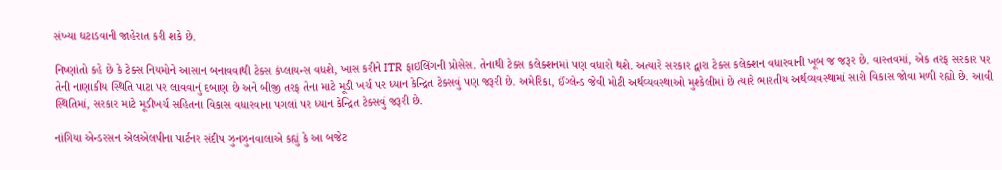સંખ્યા ઘટાડવાની જાહેરાત કરી શકે છે.

નિષ્ણાંતો કહે છે કે ટેક્સ નિયમોને આસાન બનાવવાથી ટેક્સ કંપ્લાયન્સ વધશે, ખાસ કરીને ITR ફાઇલિંગની પ્રોસેસ. તેનાથી ટેક્સ કલેક્શનમાં પણ વધારો થશે. અત્યારે સરકાર દ્વારા ટેક્સ કલેક્શન વધારવાની ખૂબ જ જરૂર છે. વાસ્તવમાં, એક તરફ સરકાર પર તેની નાણાકીય સ્થિતિ પાટા પર લાવવાનું દબાણ છે અને બીજી તરફ તેના માટે મૂડી ખર્ચ પર ધ્યાન કેન્દ્રિત ટેક્સવું પણ જરૂરી છે. અમેરિકા, ઈંગ્લેન્ડ જેવી મોટી અર્થવ્યવસ્થાઓ મુશ્કેલીમાં છે ત્યારે ભારતીય અર્થવ્યવસ્થામાં સારો વિકાસ જોવા મળી રહ્યો છે. આવી સ્થિતિમાં, સરકાર માટે મૂડીખર્ચ સહિતના વિકાસ વધારવાના પગલાં પર ધ્યાન કેન્દ્રિત ટેક્સવું જરૂરી છે.

નાંગિયા એન્ડરસન એલએલપીના પાર્ટનર સંદીપ ઝુનઝુનવાલાએ કહ્યું કે આ બજેટ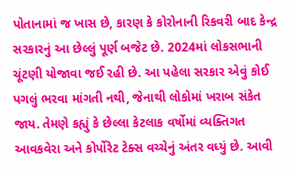પોતાનામાં જ ખાસ છે, કારણ કે કોરોનાની રિકવરી બાદ કેન્દ્ર સરકારનું આ છેલ્લું પૂર્ણ બજેટ છે. 2024માં લોકસભાની ચૂંટણી યોજાવા જઈ રહી છે. આ પહેલા સરકાર એવું કોઈ પગલું ભરવા માંગતી નથી, જેનાથી લોકોમાં ખરાબ સંકેત જાય. તેમણે કહ્યું કે છેલ્લા કેટલાક વર્ષોમાં વ્યક્તિગત આવકવેરા અને કોર્પોરેટ ટેક્સ વચ્ચેનું અંતર વધ્યું છે. આવી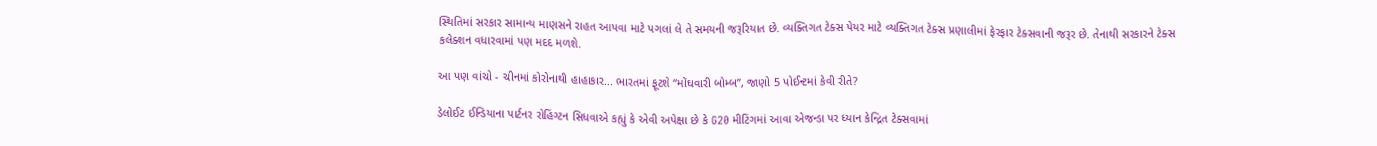સ્થિતિમાં સરકાર સામાન્ય માણસને રાહત આપવા માટે પગલાં લે તે સમયની જરૂરિયાત છે. વ્યક્તિગત ટેક્સ પેયર માટે વ્યક્તિગત ટેક્સ પ્રણાલીમાં ફેરફાર ટેક્સવાની જરૂર છે. તેનાથી સરકારને ટેક્સ કલેક્શન વધારવામાં પણ મદદ મળશે.

આ પણ વાંચો - ચીનમાં કોરોનાથી હાહાકાર... ભારતમાં ફૂટશે “મોંઘવારી બોમ્બ”, જાણો 5 પોઈન્ટમાં કેવી રીતે?

ડેલોઈટ ઈન્ડિયાના પાર્ટનર રોહિંગ્ટન સિધવાએ કહ્યું કે એવી અપેક્ષા છે કે G20 મીટિંગમાં આવા એજન્ડા પર ધ્યાન કેન્દ્રિત ટેક્સવામાં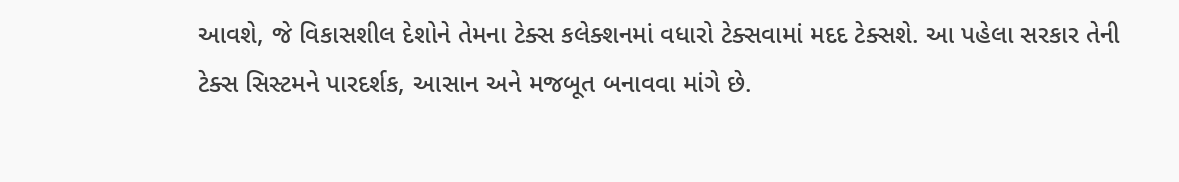આવશે, જે વિકાસશીલ દેશોને તેમના ટેક્સ કલેક્શનમાં વધારો ટેક્સવામાં મદદ ટેક્સશે. આ પહેલા સરકાર તેની ટેક્સ સિસ્ટમને પારદર્શક, આસાન અને મજબૂત બનાવવા માંગે છે.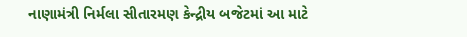નાણામંત્રી નિર્મલા સીતારમણ કેન્દ્રીય બજેટમાં આ માટે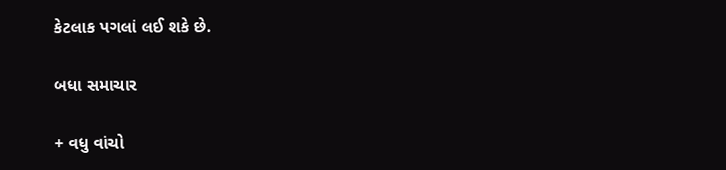કેટલાક પગલાં લઈ શકે છે.

બધા સમાચાર

+ વધુ વાંચો